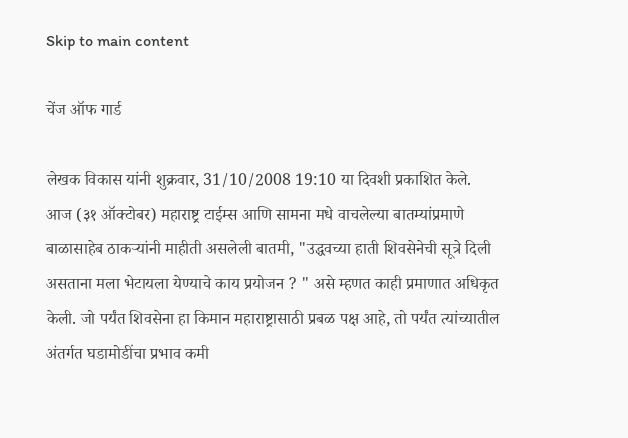Skip to main content

चेंज ऑफ गार्ड

लेखक विकास यांनी शुक्रवार, 31/10/2008 19:10 या दिवशी प्रकाशित केले.
आज (३१ ऑक्टोबर) महाराष्ट्र टाईम्स आणि सामना मधे वाचलेल्या बातम्यांप्रमाणे बाळासाहेब ठाकर्‍यांनी माहीती असलेली बातमी, "उद्धवच्या हाती शिवसेनेची सूत्रे दिली असताना मला भेटायला येण्याचे काय प्रयोजन ? " असे म्हणत काही प्रमाणात अधिकृत केली. जो पर्यंत शिवसेना हा किमान महाराष्ट्रासाठी प्रबळ पक्ष आहे, तो पर्यंत त्यांच्यातील अंतर्गत घडामोडींचा प्रभाव कमी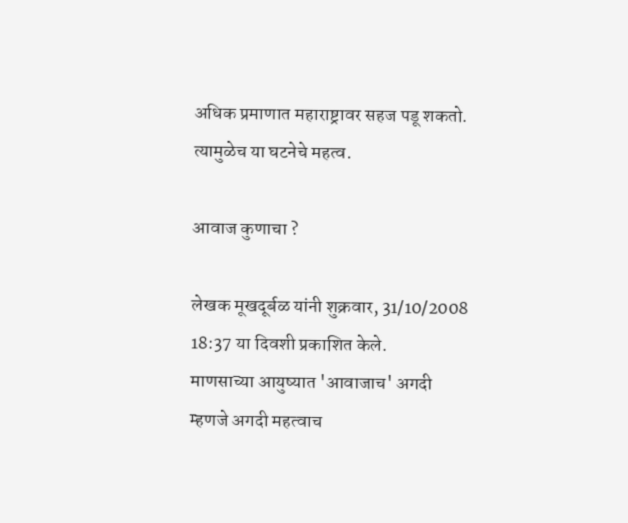अधिक प्रमाणात महाराष्ट्रावर सहज पडू शकतो. त्यामुळेच या घटनेचे महत्व.

आवाज कुणाचा ?

लेखक मूखदूर्बळ यांनी शुक्रवार, 31/10/2008 18:37 या दिवशी प्रकाशित केले.
माणसाच्या आयुष्यात 'आवाजाच' अगदी म्हणजे अगदी महत्वाच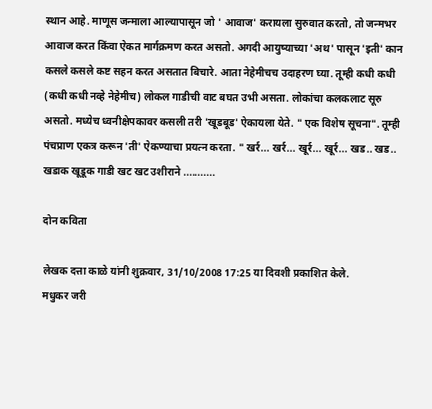स्थान आहे. माणूस जन्माला आल्यापासून जो ' आवाज' करायला सुरुवात करतो, तो जन्मभर आवाज करत किंवा ऐकत मार्गक्रमण करत असतो. अगदी आयुष्याच्या 'अथ' पासून 'इती' कान कसले कसले कष्ट सहन करत असतात बिचारे. आता नेहेमीचच उदाहरण घ्या. तूम्ही कधी कधी (कधी कधी नव्हे नेहेमीच) लोकल गाडीची वाट बघत उभी असता. लोकांचा कलकलाट सूरु असतो. मध्येच ध्वनीक्षेपकावर कसली तरी 'खूडबूड' ऐकायला येते. " एक विशेष सूचना". तूम्ही पंचप्राण एकत्र करून 'ती' ऐकण्याचा प्रयत्न करता. " खर्र... खर्र... खूर्र... खूर्र... खड.. खड.. खडाक खूडूक गाडी खट खट उशीराने ...........

दोन कविता

लेखक दत्ता काळे यांनी शुक्रवार, 31/10/2008 17:25 या दिवशी प्रकाशित केले.
मधुकर जरी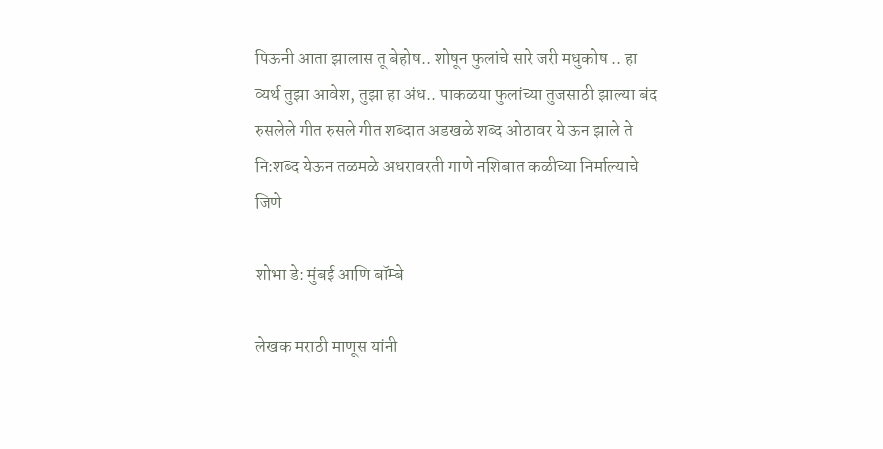पिऊनी आता झालास तू बेहोष.. शोषून फुलांचे सारे जरी मधुकोष .. हा व्यर्थ तुझा आवेश, तुझा हा अंध.. पाकळया फुलांच्या तुजसाठी झाल्या बंद रुसलेले गीत रुसले गीत शब्दात अडखळे शब्द ओठावर ये ऊन झाले ते नि:शब्द येऊन तळमळे अधरावरती गाणे नशिबात कळीच्या निर्माल्याचे जिणे

शोभा डे: मुंबई आणि बॉम्बे

लेखक मराठी माणूस यांनी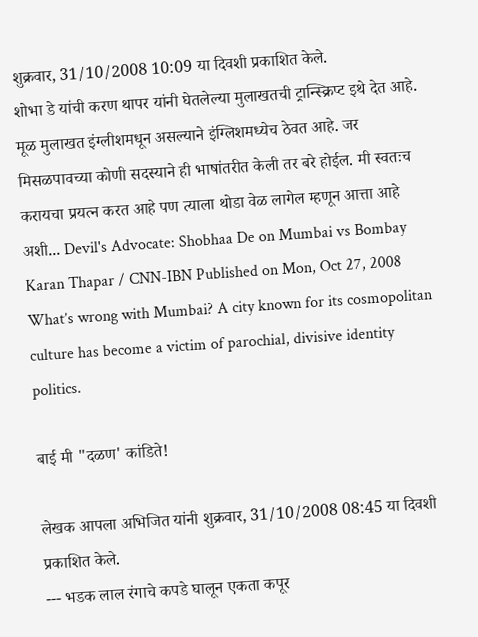शुक्रवार, 31/10/2008 10:09 या दिवशी प्रकाशित केले.
शोभा डे यांची करण थापर यांनी घेतलेल्या मुलाखतची ट्रान्स्क्रिप्ट इथे देत आहे. मूळ मुलाखत इंग्लीशमधून असल्याने इंग्लिशमध्येच ठेवत आहे. जर मिसळपावच्या कोणी सदस्याने ही भाषांतरीत केली तर बरे होईल. मी स्वतःच करायचा प्रयत्न करत आहे पण त्याला थोडा वेळ लागेल म्हणून आत्ता आहे अशी... Devil's Advocate: Shobhaa De on Mumbai vs Bombay Karan Thapar / CNN-IBN Published on Mon, Oct 27, 2008 What’s wrong with Mumbai? A city known for its cosmopolitan culture has become a victim of parochial, divisive identity politics.

बाई मी "दळण' कांडिते!

लेखक आपला अभिजित यांनी शुक्रवार, 31/10/2008 08:45 या दिवशी प्रकाशित केले.
--- भडक लाल रंगाचे कपडे घालून एकता कपूर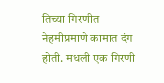तिच्या गिरणीत नेहमीप्रमाणे कामात दंग होती. मधली एक गिरणी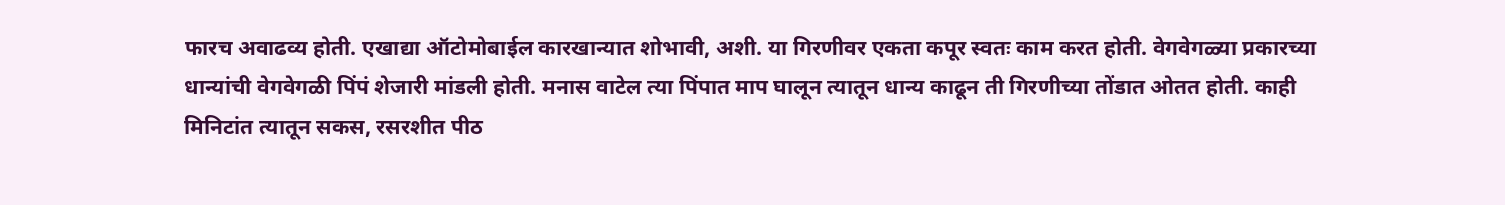फारच अवाढव्य होती. एखाद्या ऑटोमोबाईल कारखान्यात शोभावी, अशी. या गिरणीवर एकता कपूर स्वतः काम करत होती. वेगवेगळ्या प्रकारच्या धान्यांची वेगवेगळी पिंपं शेजारी मांडली होती. मनास वाटेल त्या पिंपात माप घालून त्यातून धान्य काढून ती गिरणीच्या तोंडात ओतत होती. काही मिनिटांत त्यातून सकस, रसरशीत पीठ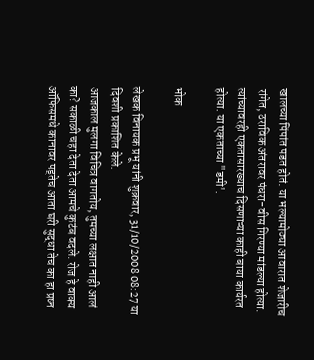खालच्या पिंपांत पडत होतं. या भल्यामोठ्या आवारात शेजारीच रांगेत, ठराविक अंतरावर पंधरा-वीस गिरण्या मांडल्या होत्या. त्यांच्यावरही एकतासारख्याच दिसणाऱ्या काही बाया कार्यरत होत्या. या एकताच्या "डमी'.

भोक

लेखक विनायक प्रभू यांनी शुक्रवार, 31/10/2008 08:27 या दिवशी प्रकाशित केले.
आजकाल मुलगा विचित्र वागतोय, तुमच्या लक्षात नाही आलं का? सकाळी चहा देता देता आमचे कुटंब वदले. रोज हे वाक्य ऑफिसमधे कानावर पड्तेच आता घरी सुद्धा तेच का हा प्रष्न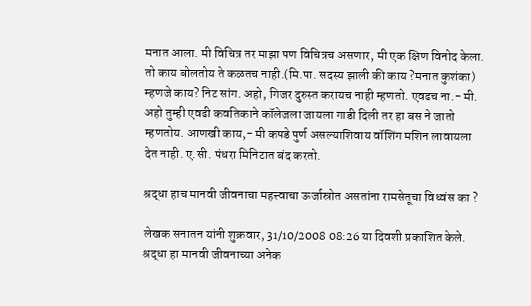मनात आला. मी विचित्र तर माझा पण विचित्रच असणार, मी एक क्षिण विनोद केला. तो काय बोलतोय ते कळतच नाही.(मि.पा. सदस्य झाली की काय ?मनात कुशंका) म्हणजे काय? निट सांग. अहो, गिजर दुरुस्त करायच नाही म्हणतो. एवढच ना.- मी. अहो तुम्ही एवढी कवतिकाने कॉलेजला जायला गाडी दिली तर हा बस ने जातो म्हणतोय. आणखी काय,- मी कपडे पुर्ण असल्याशिवाय वॉशिंग मशिन लावायला देत नाही. ए.सी. पंधरा मिनिटात बंद करतो.

श्रद्धा हाच मानवी जीवनाचा महत्त्वाचा ऊर्जास्रोत असतांना रामसेतूचा विध्वंस का ?

लेखक सनातन यांनी शुक्रवार, 31/10/2008 08:26 या दिवशी प्रकाशित केले.
श्रद्धा हा मानवी जीवनाच्या अनेक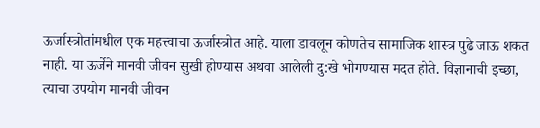ऊर्जास्त्रोतांमधील एक महत्त्वाचा ऊर्जास्त्रोत आहे. याला डावलून कोणतेच सामाजिक शास्त्र पुढे जाऊ शकत नाही. या ऊर्जेने मानवी जीवन सुखी होण्यास अथवा आलेली दु:खे भोगण्यास मदत होते. विज्ञानाची इच्छा, त्याचा उपयोग मानवी जीवन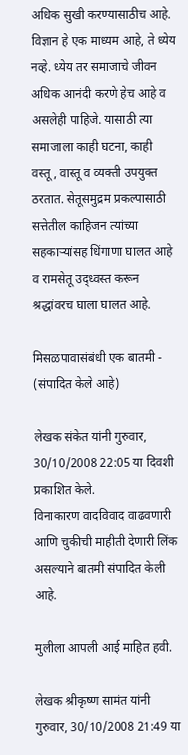अधिक सुखी करण्यासाठीच आहे. विज्ञान हे एक माध्यम आहे, ते ध्येय नव्हे. ध्येय तर समाजाचे जीवन अधिक आनंदी करणे हेच आहे व असलेही पाहिजे. यासाठी त्या समाजाला काही घटना, काही वस्तू, वास्तू व व्यक्‍ती उपयुक्‍त ठरतात. सेतूसमुद्रम प्रकल्पासाठी सत्तेतील काहिजन त्यांच्या सहकार्‍यांसह धिंगाणा घालत आहे व रामसेतू उद्ध्वस्त करून श्रद्धांवरच घाला घालत आहे.

मिसळपावासंबंधी एक बातमी - (संपादित केले आहे)

लेखक संकेत यांनी गुरुवार, 30/10/2008 22:05 या दिवशी प्रकाशित केले.
विनाकारण वादविवाद वाढवणारी आणि चुकीची माहीती देणारी लिंक असल्याने बातमी संपादित केली आहे.

मुलीला आपली आई माहित हवी.

लेखक श्रीकृष्ण सामंत यांनी गुरुवार, 30/10/2008 21:49 या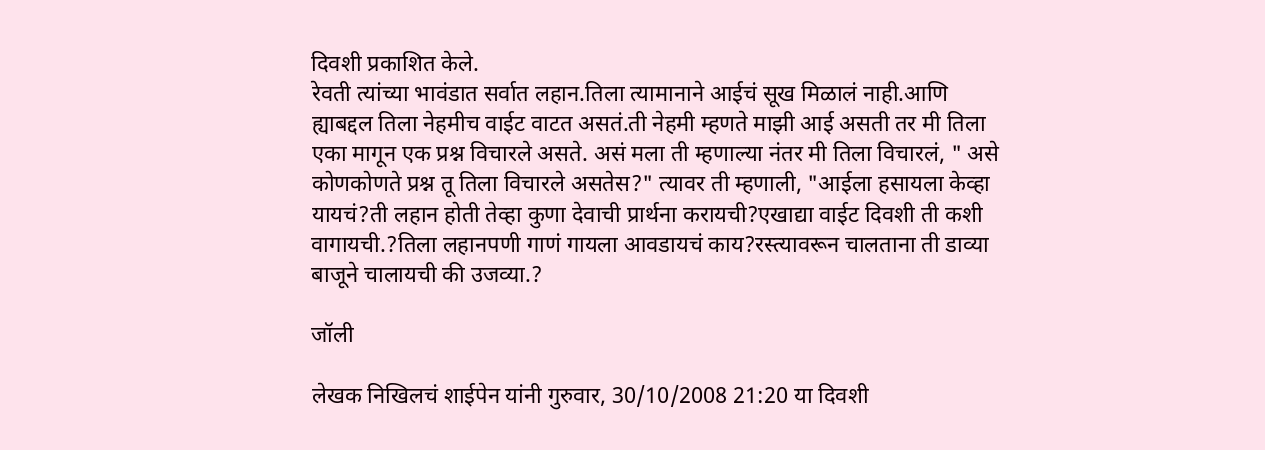दिवशी प्रकाशित केले.
रेवती त्यांच्या भावंडात सर्वात लहान.तिला त्यामानाने आईचं सूख मिळालं नाही.आणि ह्याबद्दल तिला नेहमीच वाईट वाटत असतं.ती नेहमी म्हणते माझी आई असती तर मी तिला एका मागून एक प्रश्न विचारले असते. असं मला ती म्हणाल्या नंतर मी तिला विचारलं, " असे कोणकोणते प्रश्न तू तिला विचारले असतेस?" त्यावर ती म्हणाली, "आईला हसायला केव्हा यायचं?ती लहान होती तेव्हा कुणा देवाची प्रार्थना करायची?एखाद्या वाईट दिवशी ती कशी वागायची.?तिला लहानपणी गाणं गायला आवडायचं काय?रस्त्यावरून चालताना ती डाव्या बाजूने चालायची की उजव्या.?

जॉली

लेखक निखिलचं शाईपेन यांनी गुरुवार, 30/10/2008 21:20 या दिवशी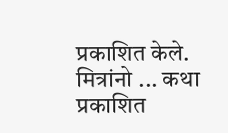प्रकाशित केले.
मित्रांनो ... कथा प्रकाशित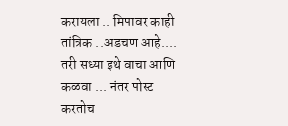करायला .. मिपावर काही तांत्रिक ..अडचण आहे.... तरी सध्या इथे वाचा आणि कळवा ... नंतर पोस्ट करतोच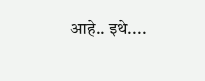आहे.. इथे....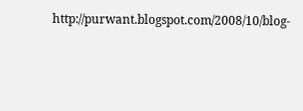http://purwant.blogspot.com/2008/10/blog-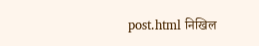post.html निखिल